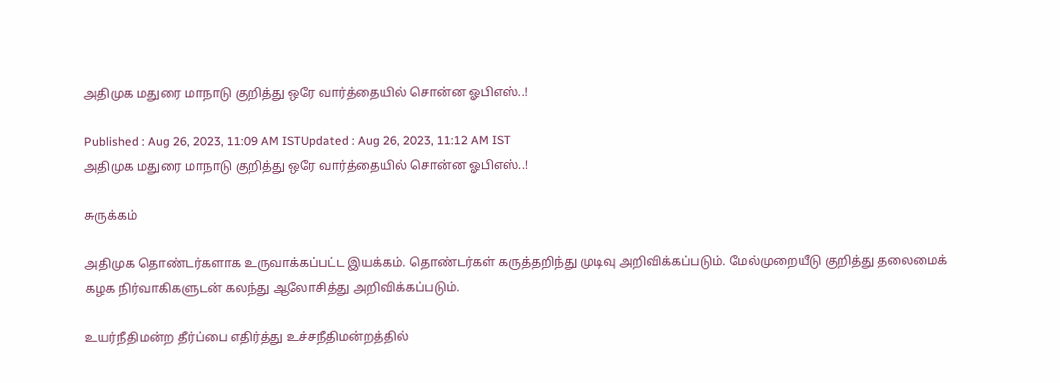அதிமுக மதுரை மாநாடு குறித்து ஒரே வார்த்தையில் சொன்ன ஓபிஎஸ்..!

Published : Aug 26, 2023, 11:09 AM ISTUpdated : Aug 26, 2023, 11:12 AM IST
அதிமுக மதுரை மாநாடு குறித்து ஒரே வார்த்தையில் சொன்ன ஓபிஎஸ்..!

சுருக்கம்

அதிமுக தொண்டர்களாக உருவாக்கப்பட்ட இயக்கம். தொண்டர்கள் கருத்தறிந்து முடிவு அறிவிக்கப்படும். மேல்முறையீடு குறித்து தலைமைக் கழக நிர்வாகிகளுடன் கலந்து ஆலோசித்து அறிவிக்கப்படும்.

உயர்நீதிமன்ற தீர்ப்பை எதிர்த்து உச்சநீதிமன்றத்தில்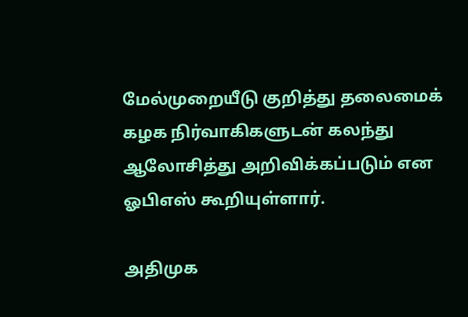மேல்முறையீடு குறித்து தலைமைக் கழக நிர்வாகிகளுடன் கலந்து ஆலோசித்து அறிவிக்கப்படும் என ஓபிஎஸ் கூறியுள்ளார்.

அதிமுக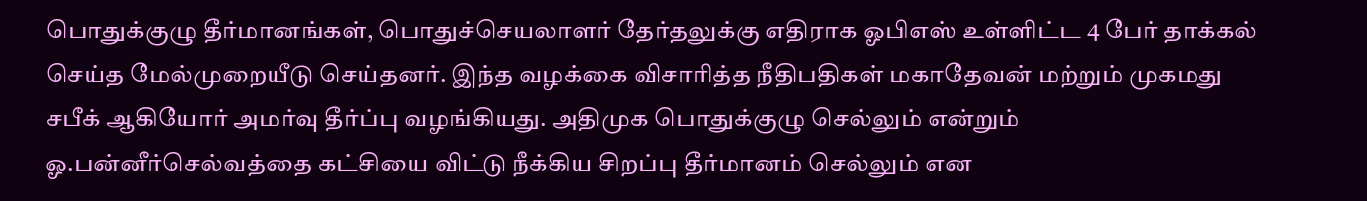பொதுக்குழு தீர்மானங்கள், பொதுச்செயலாளர் தேர்தலுக்கு எதிராக ஓபிஎஸ் உள்ளிட்ட 4 பேர் தாக்கல் செய்த மேல்முறையீடு செய்தனர். இந்த வழக்கை விசாரித்த நீதிபதிகள் மகாதேவன் மற்றும் முகமது சபீக் ஆகியோர் அமர்வு தீர்ப்பு வழங்கியது. அதிமுக பொதுக்குழு செல்லும் என்றும் ஓ.பன்னீர்செல்வத்தை கட்சியை விட்டு நீக்கிய சிறப்பு தீர்மானம் செல்லும் என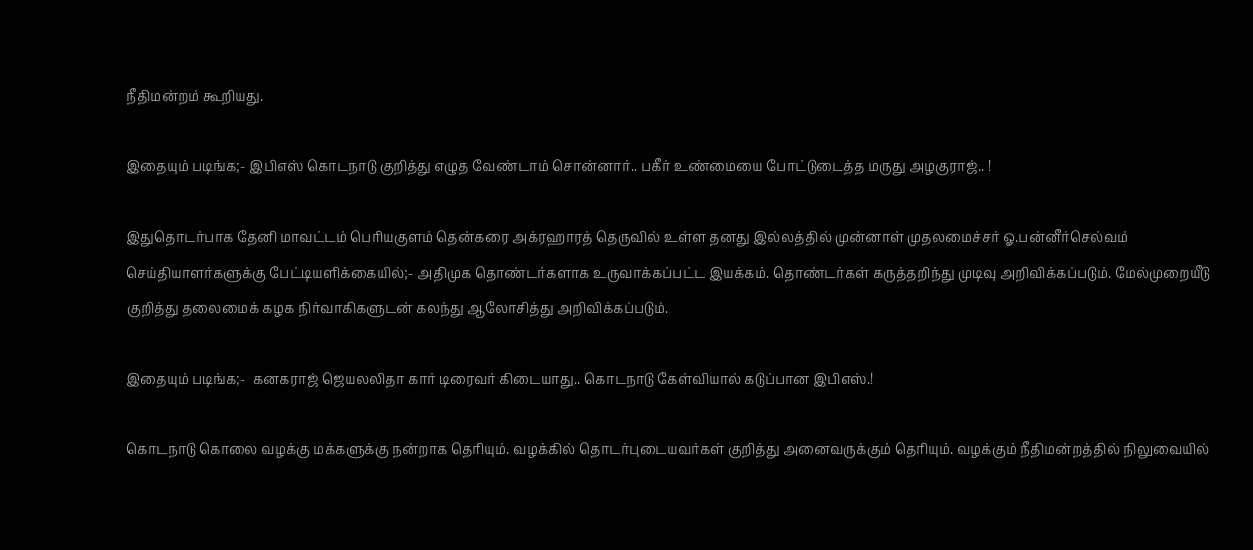நீதிமன்றம் கூறியது.

இதையும் படிங்க;- இபிஎஸ் கொடநாடு குறித்து எழுத வேண்டாம் சொன்னார்.. பகீர் உண்மையை போட்டுடைத்த மருது அழகுராஜ்.. !

இதுதொடர்பாக தேனி மாவட்டம் பெரியகுளம் தென்கரை அக்ரஹாரத் தெருவில் உள்ள தனது இல்லத்தில் முன்னாள் முதலமைச்சர் ஓ.பன்னீர்செல்வம் செய்தியாளர்களுக்கு பேட்டியளிக்கையில்;- அதிமுக தொண்டர்களாக உருவாக்கப்பட்ட இயக்கம். தொண்டர்கள் கருத்தறிந்து முடிவு அறிவிக்கப்படும். மேல்முறையீடு குறித்து தலைமைக் கழக நிர்வாகிகளுடன் கலந்து ஆலோசித்து அறிவிக்கப்படும்.

இதையும் படிங்க;-  கனகராஜ் ஜெயலலிதா கார் டிரைவர் கிடையாது.. கொடநாடு கேள்வியால் கடுப்பான இபிஎஸ்.!

கொடநாடு கொலை வழக்கு மக்களுக்கு நன்றாக தெரியும். வழக்கில் தொடர்புடையவர்கள் குறித்து அனைவருக்கும் தெரியும். வழக்கும் நீதிமன்றத்தில் நிலுவையில்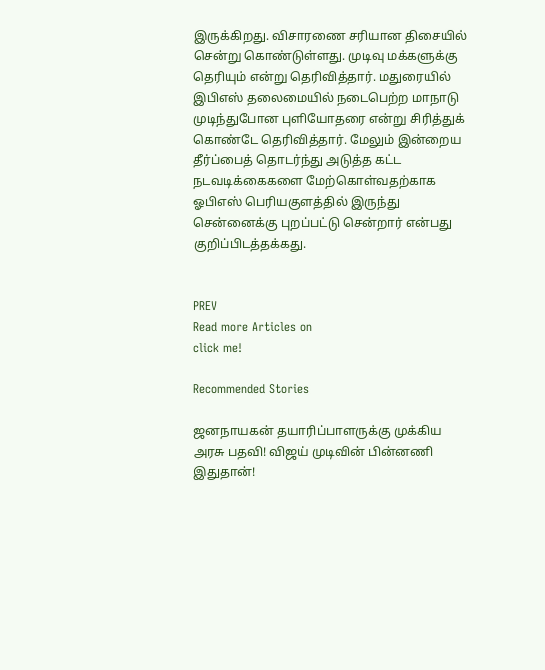இருக்கிறது. விசாரணை சரியான திசையில் சென்று கொண்டுள்ளது. முடிவு மக்களுக்கு தெரியும் என்று தெரிவித்தார். மதுரையில் இபிஎஸ் தலைமையில் நடைபெற்ற மாநாடு முடிந்துபோன புளியோதரை என்று சிரித்துக் கொண்டே தெரிவித்தார். மேலும் இன்றைய தீர்ப்பைத் தொடர்ந்து அடுத்த கட்ட நடவடிக்கைகளை மேற்கொள்வதற்காக ஓபிஎஸ் பெரியகுளத்தில் இருந்து சென்னைக்கு புறப்பட்டு சென்றார் என்பது குறிப்பிடத்தக்கது.


PREV
Read more Articles on
click me!

Recommended Stories

ஜனநாயகன் தயாரிப்பாளருக்கு முக்கிய அரசு பதவி! விஜய் முடிவின் பின்னணி இதுதான்!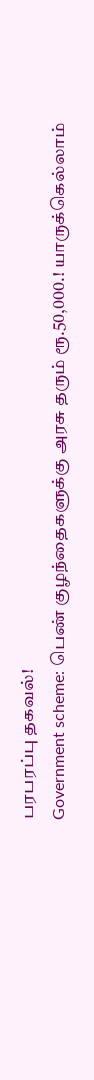பரபரப்பு தகவல்!
Government scheme: பெண் குழந்தைகளுக்கு அரசு தரும் ரூ.50,000.! யாருக்கெல்லாம்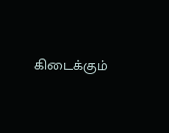கிடைக்கும்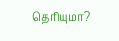தெரியுமா?